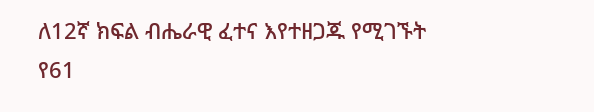ለ12ኛ ክፍል ብሔራዊ ፈተና እየተዘጋጁ የሚገኙት የ61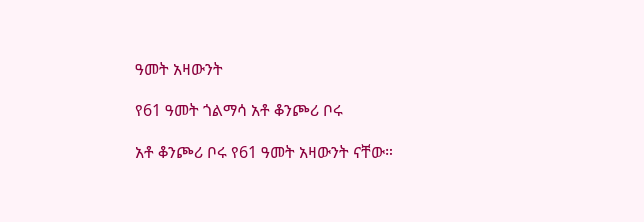ዓመት አዛውንት

የ61 ዓመት ጎልማሳ አቶ ቆንጮሪ ቦሩ

አቶ ቆንጮሪ ቦሩ የ61 ዓመት አዛውንት ናቸው።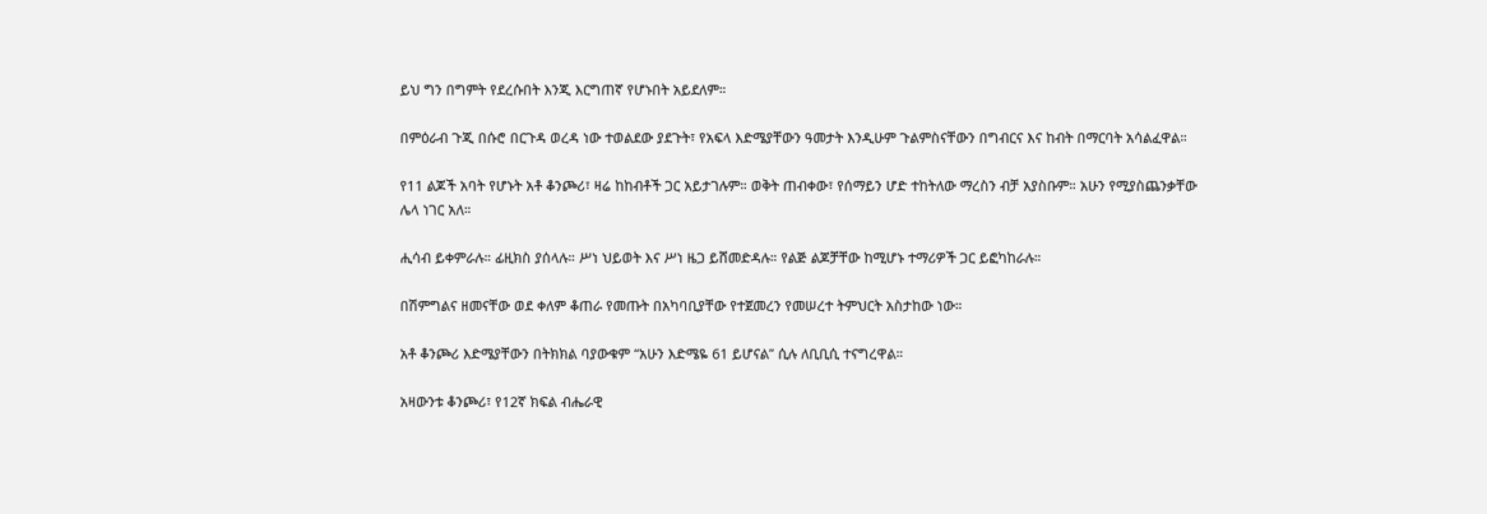ይህ ግን በግምት የደረሱበት እንጂ እርግጠኛ የሆኑበት አይደለም።

በምዕራብ ጉጂ በሱሮ በርጉዳ ወረዳ ነው ተወልደው ያደጉት፣ የአፍላ እድሜያቸውን ዓመታት እንዲሁም ጉልምስናቸውን በግብርና እና ከብት በማርባት አሳልፈዋል።

የ11 ልጆች አባት የሆኑት አቶ ቆንጮሪ፣ ዛሬ ከከብቶች ጋር አይታገሉም። ወቅት ጠብቀው፣ የሰማይን ሆድ ተከትለው ማረስን ብቻ አያስቡም። አሁን የሚያስጨንቃቸው ሌላ ነገር አለ።

ሒሳብ ይቀምራሉ። ፊዚክስ ያሰላሉ። ሥነ ህይወት እና ሥነ ዜጋ ይሸመድዳሉ። የልጅ ልጆቻቸው ከሚሆኑ ተማሪዎች ጋር ይፎካከራሉ።

በሽምግልና ዘመናቸው ወደ ቀለም ቆጠራ የመጡት በአካባቢያቸው የተጀመረን የመሠረተ ትምህርት አስታከው ነው።

አቶ ቆንጮሪ እድሜያቸውን በትክክል ባያውቁም “አሁን እድሜዬ 61 ይሆናል” ሲሉ ለቢቢሲ ተናግረዋል።

አዛውንቱ ቆንጮሪ፣ የ12ኛ ክፍል ብሔራዊ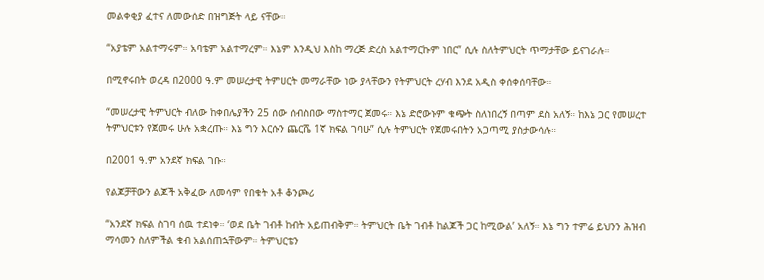መልቀቂያ ፈተና ለመውሰድ በዝግጅት ላይ ናቸው።

“አያቴም አልተማሩም። አባቴም አልተማረም። እኔም እንዲህ እስከ ማረጅ ድረስ አልተማርኩም ነበር” ሲሉ ስለትምህርት ጥማታቸው ይናገራሉ።

በሚኖሩበት ወረዳ በ2000 ዓ.ም መሠረታዊ ትምሀርት መማራቸው ነው ያላቸውን የትምህርት ረሃብ እንደ አዲስ ቀሰቀሰባቸው።

“መሠረታዊ ትምህርት ብለው ከቀበሌያችን 25 ሰው ሰብስበው ማስተማር ጀመሩ። እኔ ድሮውኑም ቁጭት ስለነበረኝ በጣም ደስ አለኝ። ከእኔ ጋር የመሠረተ ትምህርቱን የጀመሩ ሁሉ አቋረጡ። እኔ ግን እርሱን ጨርሼ 1ኛ ክፍል ገባሁ” ሲሉ ትምህርት የጀመሩበትን አጋጣሚ ያስታውሳሉ።

በ2001 ዓ.ም አንደኛ ክፍል ገቡ።

የልጆቻቸውን ልጆች አቅፈው ለመሳም የበቁት አቶ ቆንጮሪ

“አንደኛ ክፍል ስገባ ሰዉ ተደነቀ። ‘ወደ ቤት ገብቶ ከብት አይጠብቅም። ትምህርት ቤት ገብቶ ከልጆች ጋር ከሚውል’ አለኝ። እኔ ግን ተምሬ ይህንን ሕዝብ ማሳመን ስለምችል ቁብ አልሰጠኋቸውም። ትምህርቴን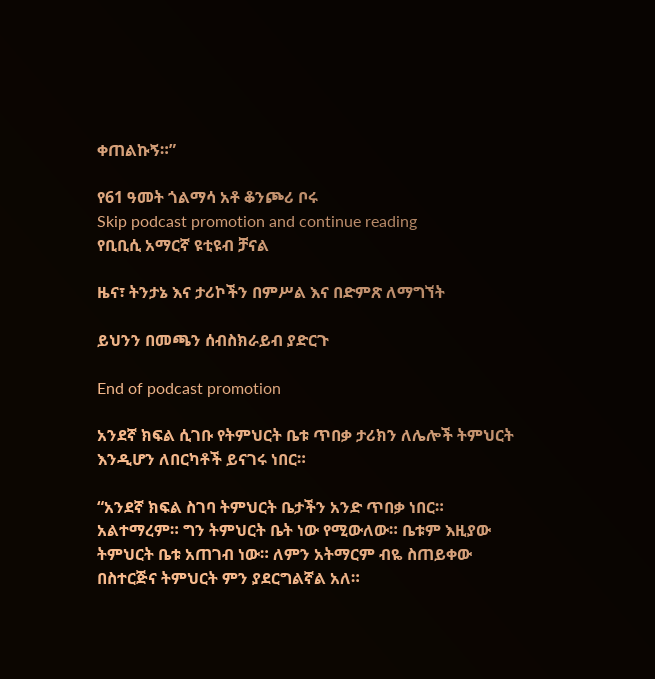ቀጠልኩኝ።”

የ61 ዓመት ጎልማሳ አቶ ቆንጮሪ ቦሩ
Skip podcast promotion and continue reading
የቢቢሲ አማርኛ ዩቲዩብ ቻናል

ዜና፣ ትንታኔ እና ታሪኮችን በምሥል እና በድምጽ ለማግኘት

ይህንን በመጫን ሰብስክራይብ ያድርጉ

End of podcast promotion

አንደኛ ክፍል ሲገቡ የትምህርት ቤቱ ጥበቃ ታሪክን ለሌሎች ትምህርት እንዲሆን ለበርካቶች ይናገሩ ነበር።

“አንደኛ ክፍል ስገባ ትምህርት ቤታችን አንድ ጥበቃ ነበር። አልተማረም። ግን ትምህርት ቤት ነው የሚውለው። ቤቱም እዚያው ትምህርት ቤቱ አጠገብ ነው። ለምን አትማርም ብዬ ስጠይቀው በስተርጅና ትምህርት ምን ያደርግልኛል አለ።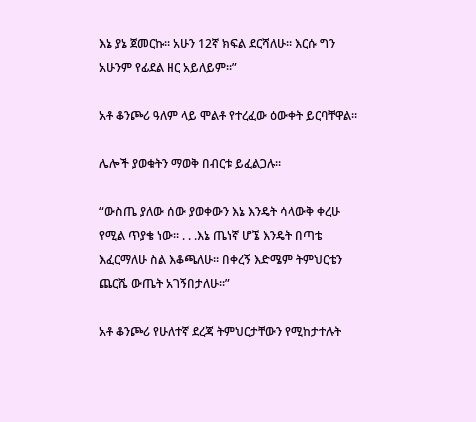እኔ ያኔ ጀመርኩ። አሁን 12ኛ ክፍል ደርሻለሁ። እርሱ ግን አሁንም የፊደል ዘር አይለይም።”

አቶ ቆንጮሪ ዓለም ላይ ሞልቶ የተረፈው ዕውቀት ይርባቸዋል።

ሌሎች ያወቁትን ማወቅ በብርቱ ይፈልጋሉ።

“ውስጤ ያለው ሰው ያወቀውን እኔ እንዴት ሳላውቅ ቀረሁ የሚል ጥያቄ ነው። . . .እኔ ጤነኛ ሆኜ እንዴት በጣቴ እፈርማለሁ ስል እቆጫለሁ። በቀረኝ እድሜም ትምህርቴን ጨርሼ ውጤት አገኝበታለሁ።”

አቶ ቆንጮሪ የሁለተኛ ደረጃ ትምህርታቸውን የሚከታተሉት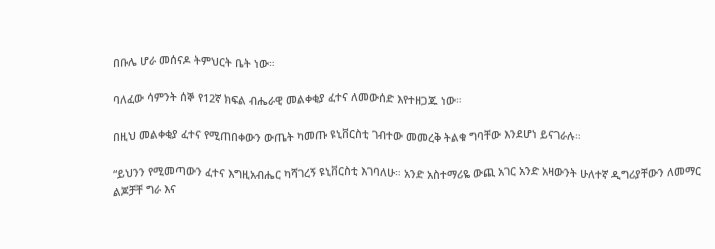በቡሌ ሆራ መሰናዶ ትምህርት ቤት ነው።

ባለፈው ሳምንት ሰኞ የ12ኛ ክፍል ብሔራዊ መልቀቂያ ፈተና ለመውሰድ እየተዘጋጁ ነው።

በዚህ መልቀቂያ ፈተና የሚጠበቀውን ውጤት ካመጡ ዩኒቨርስቲ ገብተው መመረቅ ትልቁ ግባቸው እንደሆነ ይናገራሉ።

“ይህንን የሚመጣውን ፈተና እግዚአብሔር ካሻገረኝ ዩኒቨርስቲ እገባለሁ። አንድ አስተማሪዬ ውጪ አገር አንድ አዛውንት ሁለተኛ ዲግሪያቸውን ለመማር ልጆቻቸ ግራ እና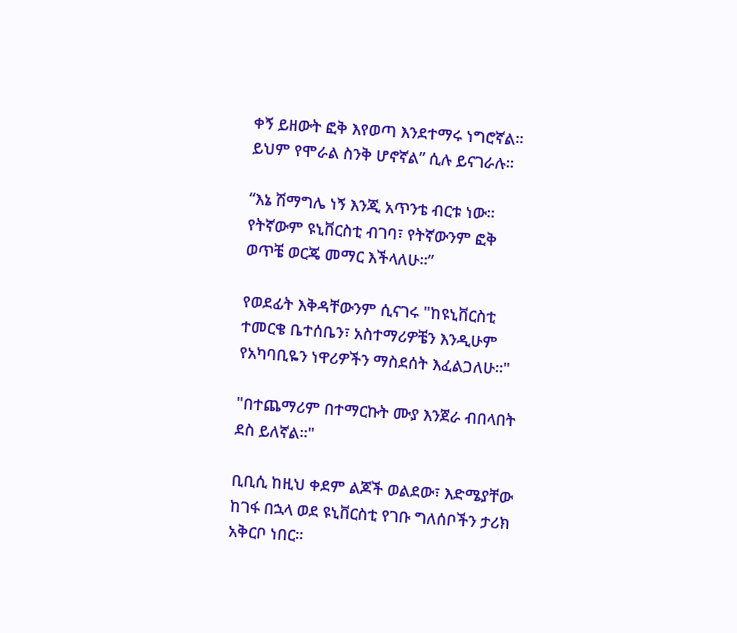ቀኝ ይዘውት ፎቅ እየወጣ እንደተማሩ ነግሮኛል። ይህም የሞራል ስንቅ ሆኖኛል” ሲሉ ይናገራሉ።

“እኔ ሽማግሌ ነኝ እንጂ አጥንቴ ብርቱ ነው። የትኛውም ዩኒቨርስቲ ብገባ፣ የትኛውንም ፎቅ ወጥቼ ወርጄ መማር እችላለሁ።”

የወደፊት እቅዳቸውንም ሲናገሩ "ከዩኒቨርስቲ ተመርቄ ቤተሰቤን፣ አስተማሪዎቼን እንዲሁም የአካባቢዬን ነዋሪዎችን ማስደሰት እፈልጋለሁ።"

"በተጨማሪም በተማርኩት ሙያ እንጀራ ብበላበት ደስ ይለኛል።"

ቢቢሲ ከዚህ ቀደም ልጆች ወልደው፣ እድሜያቸው ከገፋ በኋላ ወደ ዩኒቨርስቲ የገቡ ግለሰቦችን ታሪክ አቅርቦ ነበር።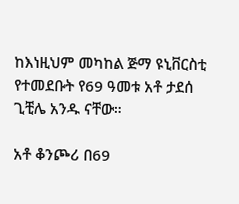ከእነዚህም መካከል ጅማ ዩኒቨርስቲ የተመደቡት የ69 ዓመቱ አቶ ታደሰ ጊቺሌ አንዱ ናቸው።

አቶ ቆንጮሪ በ69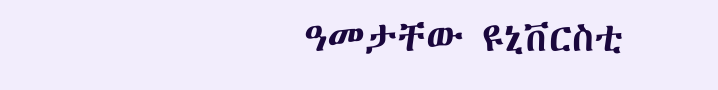ዓመታቸው ዩኒቨርስቲ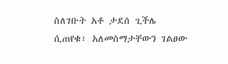ስለገቡት አቶ ታደሰ ጊችሌ ሲጠየቁ፣ አለመስማታቸውን ገልፀው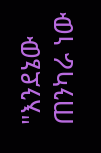"እንደኔው ጠንካራ ነው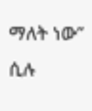ማለት ነው” ሲሉ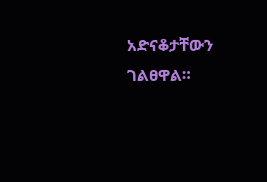አድናቆታቸውን ገልፀዋል።